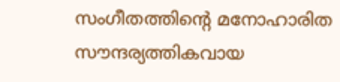സംഗീതത്തിന്റെ മനോഹാരിത സൗന്ദര്യത്തികവായ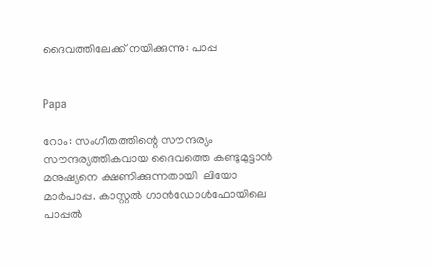ദൈവത്തിലേക്ക് നയിക്കുന്നു: പാപ്പ


Papa

റോം: സംഗീതത്തിന്റെ സൗന്ദര്യം സൗന്ദര്യത്തികവായ ദൈവത്തെ കണ്ടുമുട്ടാന്‍ മനുഷ്യനെ ക്ഷണിക്കുന്നതായി  ലിയോ മാര്‍പാപ്പ. കാസ്റ്റല്‍ ഗാന്‍ഡോള്‍ഫോയിലെ പാപ്പല്‍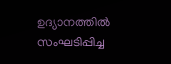ഉദ്യാനത്തില്‍ സംഘടിപ്പിച്ച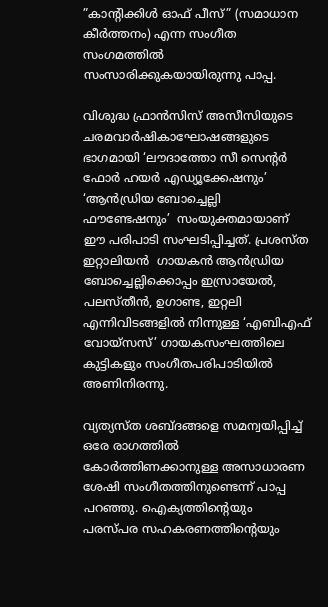”കാന്റിക്കിള്‍ ഓഫ് പീസ്” (സമാധാന കീര്‍ത്തനം) എന്ന സംഗീത സംഗമത്തില്‍ സംസാരിക്കുകയായിരുന്നു പാപ്പ.

വിശുദ്ധ ഫ്രാന്‍സിസ് അസീസിയുടെ ചരമവാര്‍ഷികാഘോഷങ്ങളുടെ ഭാഗമായി ‘ലൗദാത്തോ സീ സെന്റര്‍ ഫോര്‍ ഹയര്‍ എഡ്യൂക്കേഷനും’ ‘ആന്‍ഡ്രിയ ബോച്ചെല്ലി ഫൗണ്ടേഷനും’  സംയുക്തമായാണ് ഈ പരിപാടി സംഘടിപ്പിച്ചത്. പ്രശസ്ത ഇറ്റാലിയന്‍  ഗായകന്‍ ആന്‍ഡ്രിയ ബോച്ചെല്ലിക്കൊപ്പം ഇസ്രായേല്‍, പലസ്തീന്‍, ഉഗാണ്ട, ഇറ്റലി എന്നിവിടങ്ങളില്‍ നിന്നുള്ള ‘എബിഎഫ് വോയ്സസ്’ ഗായകസംഘത്തിലെ കുട്ടികളും സംഗീതപരിപാടിയില്‍ അണിനിരന്നു.

വ്യത്യസ്ത ശബ്ദങ്ങളെ സമന്വയിപ്പിച്ച് ഒരേ രാഗത്തില്‍ കോര്‍ത്തിണക്കാനുള്ള അസാധാരണ ശേഷി സംഗീതത്തിനുണ്ടെന്ന് പാപ്പ പറഞ്ഞു. ഐക്യത്തിന്റെയും പരസ്പര സഹകരണത്തിന്റെയും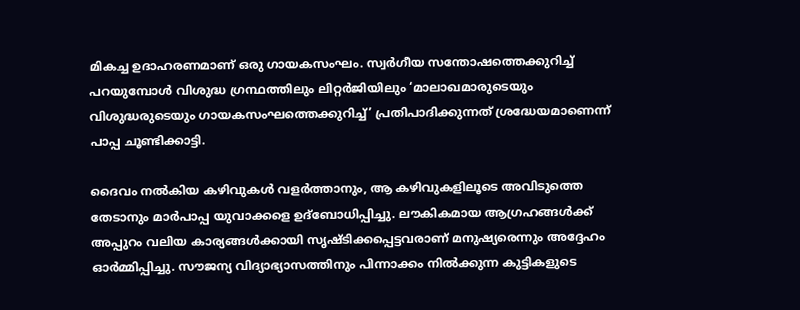മികച്ച ഉദാഹരണമാണ് ഒരു ഗായകസംഘം. സ്വര്‍ഗീയ സന്തോഷത്തെക്കുറിച്ച് പറയുമ്പോള്‍ വിശുദ്ധ ഗ്രന്ഥത്തിലും ലിറ്റര്‍ജിയിലും ‘മാലാഖമാരുടെയും വിശുദ്ധരുടെയും ഗായകസംഘത്തെക്കുറിച്ച്’ പ്രതിപാദിക്കുന്നത് ശ്രദ്ധേയമാണെന്ന് പാപ്പ ചൂണ്ടിക്കാട്ടി.

ദൈവം നല്‍കിയ കഴിവുകള്‍ വളര്‍ത്താനും, ആ കഴിവുകളിലൂടെ അവിടുത്തെ തേടാനും മാര്‍പാപ്പ യുവാക്കളെ ഉദ്‌ബോധിപ്പിച്ചു. ലൗകികമായ ആഗ്രഹങ്ങള്‍ക്ക് അപ്പുറം വലിയ കാര്യങ്ങള്‍ക്കായി സൃഷ്ടിക്കപ്പെട്ടവരാണ് മനുഷ്യരെന്നും അദ്ദേഹം ഓര്‍മ്മിപ്പിച്ചു. സൗജന്യ വിദ്യാഭ്യാസത്തിനും പിന്നാക്കം നില്‍ക്കുന്ന കുട്ടികളുടെ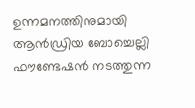ഉന്നമനത്തിനുമായി ആന്‍ഡ്രിയ ബോച്ചെല്ലി ഫൗണ്ടേഷന്‍ നടത്തുന്ന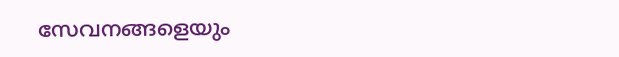സേവനങ്ങളെയും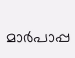മാര്‍പാപ്പ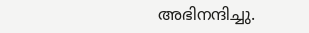അഭിനന്ദിച്ചു.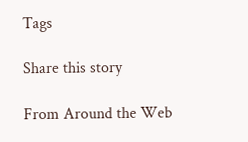Tags

Share this story

From Around the Web